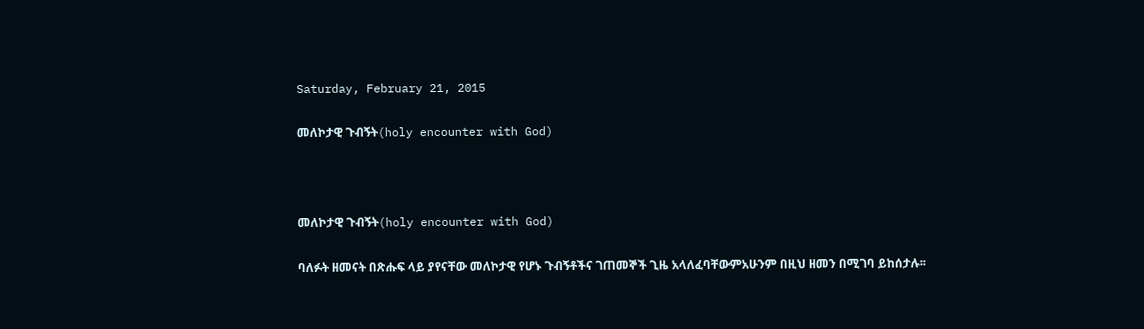Saturday, February 21, 2015

መለኮታዊ ጉብኝት(holy encounter with God)



መለኮታዊ ጉብኝት(holy encounter with God)

ባለፉት ዘመናት በጽሑፍ ላይ ያየናቸው መለኮታዊ የሆኑ ጉብኝቶችና ገጠመኞች ጊዜ አላለፈባቸውምአሁንም በዚህ ዘመን በሚገባ ይከሰታሉ፡፡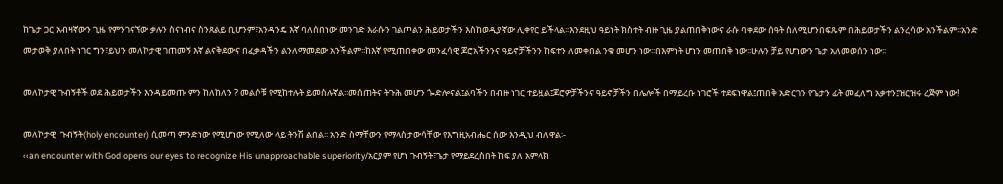ከጌታ ጋር አብዛኛውን ጊዜ የምንገናኘው ቃሉን ስናነብና ስንጸልይ ቢሆንም፣አንዳንዴ እኛ ባለሰበነው መንገድ እራሱን ገልጦልን ሕይወታችን እስከወዲያኛው ሊቀየር ይችላል፡፡እንደዚህ ዓይነት ክስተት ብዙ ጊዜ ያልጠበቅነውና ራሱ ባቀደው ሰዓት ስለሚሆንበፍጹም በሕይወታችን ልንረሳው አንችልም፡፡አንድ መታወቅ ያለበት ነገር ግን፣ይህን መለኮታዊ ገጠመኝ እኛ ልናቅደውና በፈቃዳችን ልንለማመደው አንችልም፡፡ከእኛ የሚጠበቀው መንፈሳዊ ጆሮአችንንና ዓይኖቻችንን ከፍተን ለመቀበል ንቁ መሆን ነው፡፡በእምነት ሆነን መጠበቅ ነው፡፡ሁሉን ቻይ የሆነውን ጌታ አለመወሰን ነው፡፡

መለኮታዊ ጉብኝቶች ወደ ሕይወታችን እንዳይመጡ ምን ከለከለን ? መልሶቹ የሚከተሉት ይመስሉኛል፡፡መሰጠትና ትጉሕ መሆን ጐድሎናል፤ልባችን በብዙ ነገር ተይዟል፤ጆሮዎቻችንና ዓይኖቻችን በሌሎች በማይረቡ ነገሮች ተደፍነዋል፤ጠበቅ አድርገን የጌታን ፊት መፈለግ አቃተን፤ዝርዝሩ ረጅም ነው!

መለኮታዊ  ጉብኝት(holy encounter) ሲመጣ ምንድነው የሚሆነው የሚለው ላይ ትንሽ ልበል፡፡ አንድ ስማቸውን የማላስታውሳቸው የእግዚአብሔር ሰው እንዲህ ብለዋል፡-
‹‹an encounter with God opens our eyes to recognize His unapproachable superiority/አርያም የሆነ ጉብኝት፣ጌታ የማይደረስበት ከፍ ያለ አምላክ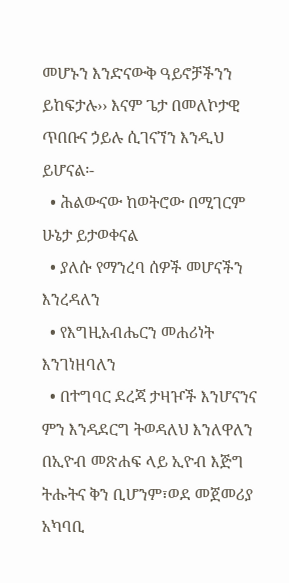መሆኑን እንድናውቅ ዓይኖቻችንን ይከፍታሉ›› እናም ጌታ በመለኮታዊ ጥበቡና ኃይሉ ሲገናኘን እንዲህ ይሆናል፡-
  • ሕልውናው ከወትሮው በሚገርም ሁኔታ ይታወቀናል
  • ያለሱ የማንረባ ሰዎች መሆናችን እንረዳለን
  • የእግዚአብሔርን መሐሪነት እንገነዘባለን
  • በተግባር ደረጃ ታዛዦች እንሆናንና ምን እንዳደርግ ትወዳለህ እንለዋለን
በኢዮብ መጽሐፍ ላይ ኢዮብ እጅግ ትሑትና ቅን ቢሆንም፣ወደ መጀመሪያ አካባቢ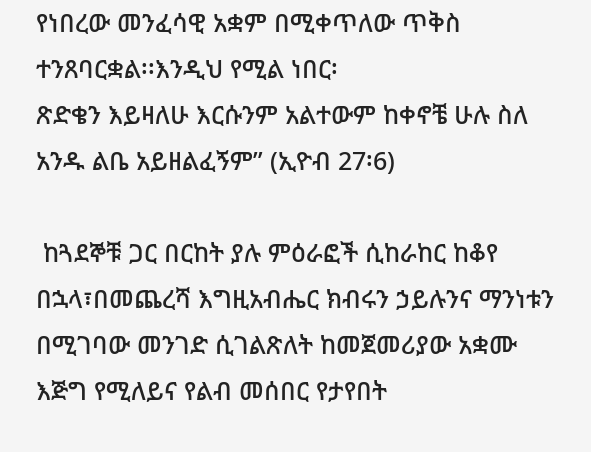የነበረው መንፈሳዊ አቋም በሚቀጥለው ጥቅስ ተንጸባርቋል፡፡እንዲህ የሚል ነበር፡
ጽድቄን እይዛለሁ እርሱንም አልተውም ከቀኖቼ ሁሉ ስለ አንዱ ልቤ አይዘልፈኝም” (ኢዮብ 27፡6)

 ከጓደኞቹ ጋር በርከት ያሉ ምዕራፎች ሲከራከር ከቆየ በኋላ፣በመጨረሻ እግዚአብሔር ክብሩን ኃይሉንና ማንነቱን በሚገባው መንገድ ሲገልጽለት ከመጀመሪያው አቋሙ እጅግ የሚለይና የልብ መሰበር የታየበት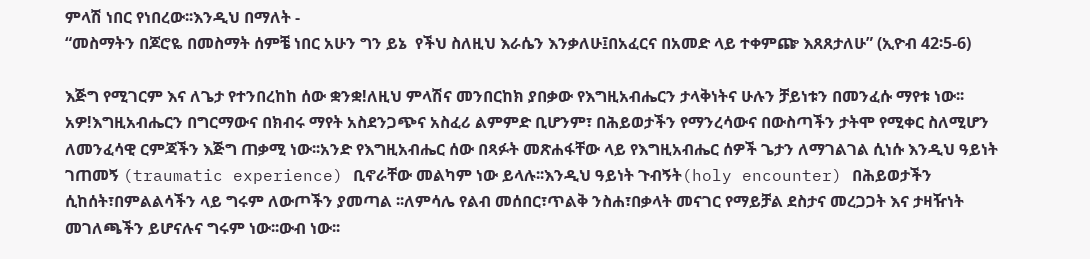ምላሽ ነበር የነበረው፡፡እንዲህ በማለት -
“መስማትን በጆሮዬ በመስማት ሰምቼ ነበር አሁን ግን ይኔ  የችህ ስለዚህ እራሴን እንቃለሁ፤በአፈርና በአመድ ላይ ተቀምጬ እጸጸታለሁ” (ኢዮብ 42፡5-6)

እጅግ የሚገርም እና ለጌታ የተንበረከከ ሰው ቋንቋ!ለዚህ ምላሽና መንበርከክ ያበቃው የእግዚአብሔርን ታላቅነትና ሁሉን ቻይነቱን በመንፈሱ ማየቱ ነው፡፡አዎ!እግዚአብሔርን በግርማውና በክብሩ ማየት አስደንጋጭና አስፈሪ ልምምድ ቢሆንም፣ በሕይወታችን የማንረሳውና በውስጣችን ታትሞ የሚቀር ስለሚሆን ለመንፈሳዊ ርምጃችን እጅግ ጠቃሚ ነው፡፡አንድ የእግዚአብሔር ሰው በጻፉት መጽሐፋቸው ላይ የእግዚአብሔር ሰዎች ጌታን ለማገልገል ሲነሱ እንዲህ ዓይነት ገጠመኝ (traumatic experience) ቢኖራቸው መልካም ነው ይላሉ፡፡እንዲህ ዓይነት ጉብኝት(holy encounter) በሕይወታችን ሲከሰት፣በምልልሳችን ላይ ግሩም ለውጦችን ያመጣል ፡፡ለምሳሌ የልብ መሰበር፣ጥልቅ ንስሐ፣በቃላት መናገር የማይቻል ደስታና መረጋጋት እና ታዛዥነት መገለጫችን ይሆናሉና ግሩም ነው፡፡ውብ ነው፡፡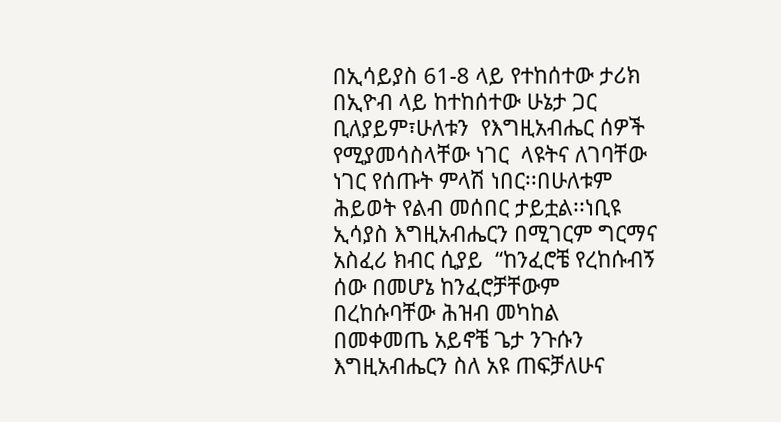በኢሳይያስ 61-8 ላይ የተከሰተው ታሪክ በኢዮብ ላይ ከተከሰተው ሁኔታ ጋር ቢለያይም፣ሁለቱን  የእግዚአብሔር ሰዎች የሚያመሳስላቸው ነገር  ላዩትና ለገባቸው ነገር የሰጡት ምላሽ ነበር፡፡በሁለቱም ሕይወት የልብ መሰበር ታይቷል፡፡ነቢዩ ኢሳያስ እግዚአብሔርን በሚገርም ግርማና አስፈሪ ክብር ሲያይ  “ከንፈሮቼ የረከሱብኝ ሰው በመሆኔ ከንፈሮቻቸውም በረከሱባቸው ሕዝብ መካከል በመቀመጤ አይኖቼ ጌታ ንጉሱን እግዚአብሔርን ስለ አዩ ጠፍቻለሁና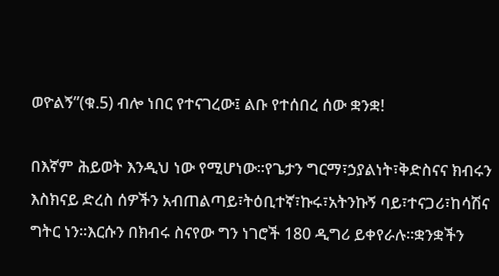ወዮልኝ”(ቁ.5) ብሎ ነበር የተናገረው፤ ልቡ የተሰበረ ሰው ቋንቋ!

በእኛም ሕይወት እንዲህ ነው የሚሆነው፡፡የጌታን ግርማ፣ኃያልነት፣ቅድስናና ክብሩን እስክናይ ድረስ ሰዎችን አብጠልጣይ፣ትዕቢተኛ፣ኩሩ፣አትንኩኝ ባይ፣ተናጋሪ፣ከሳሽና ግትር ነን፡፡እርሱን በክብሩ ስናየው ግን ነገሮች 180 ዲግሪ ይቀየራሉ፡፡ቋንቋችን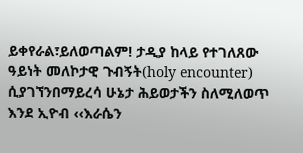ይቀየራል፣ይለወጣልም! ታዲያ ከላይ የተገለጸው ዓይነት መለኮታዊ ጉብኝት(holy encounter) ሲያገኘንበማይረሳ ሁኔታ ሕይወታችን ስለሚለወጥ እንደ ኢዮብ ‹‹እራሴን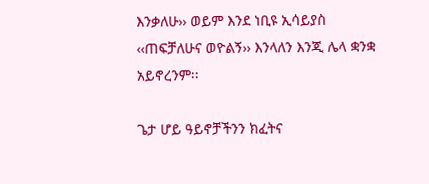እንቃለሁ›› ወይም እንደ ነቢዩ ኢሳይያስ ‹‹ጠፍቻለሁና ወዮልኝ›› እንላለን እንጂ ሌላ ቋንቋ አይኖረንም፡፡

ጌታ ሆይ ዓይኖቻችንን ክፈትና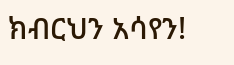ክብርህን አሳየን!